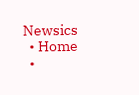Newsics
  • Home
  •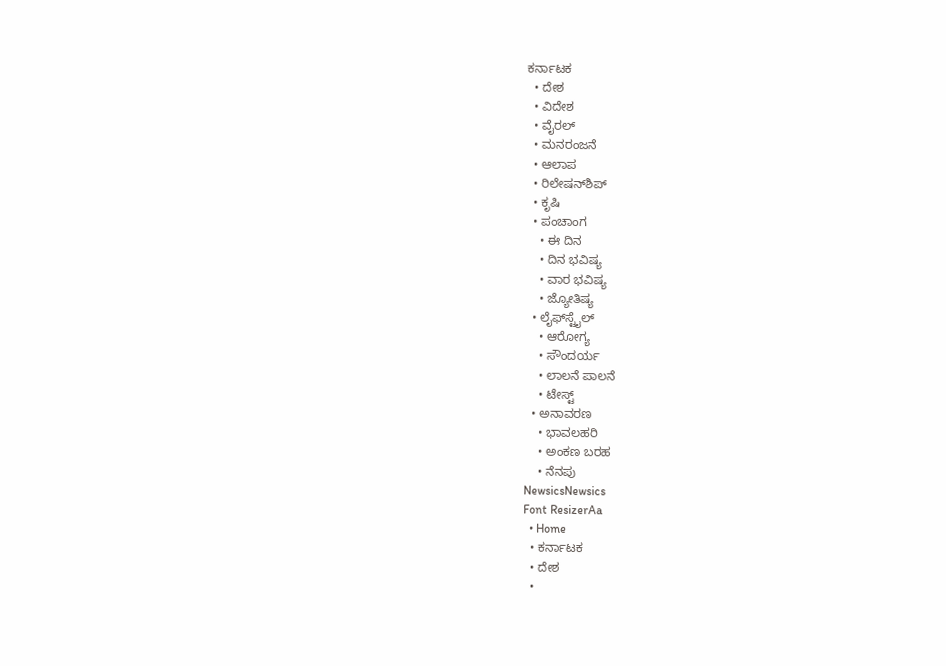ಕರ್ನಾಟಕ
  • ದೇಶ
  • ವಿದೇಶ
  • ವೈರಲ್
  • ಮನರಂಜನೆ
  • ಆಲಾಪ
  • ರಿಲೇಷನ್‌ಶಿಪ್
  • ಕೃಷಿ
  • ಪಂಚಾಂಗ
    • ಈ ದಿನ
    • ದಿನ ಭವಿಷ್ಯ
    • ವಾರ ಭವಿಷ್ಯ
    • ಜ್ಯೋತಿಷ್ಯ
  • ಲೈಫ್‌ಸ್ಟೈಲ್
    • ಆರೋಗ್ಯ
    • ಸೌಂದರ್ಯ
    • ಲಾಲನೆ ಪಾಲನೆ
    • ಟೇಸ್ಟ್
  • ಅನಾವರಣ
    • ಭಾವಲಹರಿ
    • ಅಂಕಣ ಬರಹ
    • ನೆನಪು
NewsicsNewsics
Font ResizerAa
  • Home
  • ಕರ್ನಾಟಕ
  • ದೇಶ
  •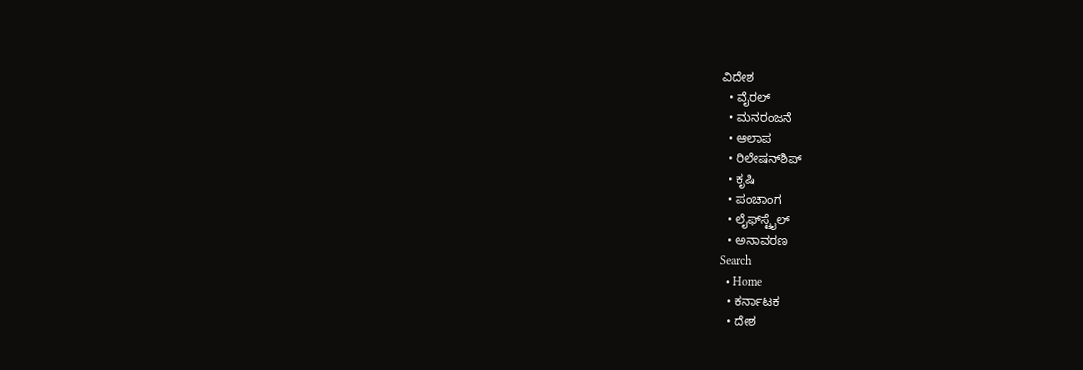ವಿದೇಶ
  • ವೈರಲ್
  • ಮನರಂಜನೆ
  • ಆಲಾಪ
  • ರಿಲೇಷನ್‌ಶಿಪ್
  • ಕೃಷಿ
  • ಪಂಚಾಂಗ
  • ಲೈಫ್‌ಸ್ಟೈಲ್
  • ಅನಾವರಣ
Search
  • Home
  • ಕರ್ನಾಟಕ
  • ದೇಶ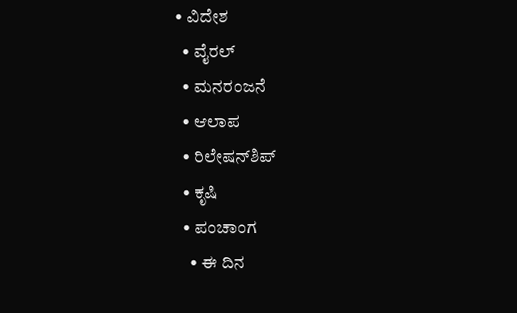• ವಿದೇಶ
  • ವೈರಲ್
  • ಮನರಂಜನೆ
  • ಆಲಾಪ
  • ರಿಲೇಷನ್‌ಶಿಪ್
  • ಕೃಷಿ
  • ಪಂಚಾಂಗ
    • ಈ ದಿನ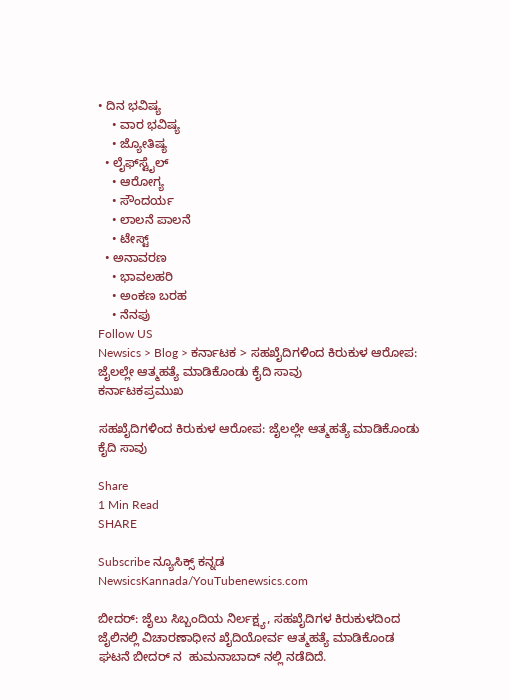• ದಿನ ಭವಿಷ್ಯ
    • ವಾರ ಭವಿಷ್ಯ
    • ಜ್ಯೋತಿಷ್ಯ
  • ಲೈಫ್‌ಸ್ಟೈಲ್
    • ಆರೋಗ್ಯ
    • ಸೌಂದರ್ಯ
    • ಲಾಲನೆ ಪಾಲನೆ
    • ಟೇಸ್ಟ್
  • ಅನಾವರಣ
    • ಭಾವಲಹರಿ
    • ಅಂಕಣ ಬರಹ
    • ನೆನಪು
Follow US
Newsics > Blog > ಕರ್ನಾಟಕ > ಸಹಖೈದಿಗಳಿಂದ ಕಿರುಕುಳ ಆರೋಪ: ಜೈಲಲ್ಲೇ ಆತ್ಮಹತ್ಯೆ ಮಾಡಿಕೊಂಡು ಕೈದಿ ಸಾವು
ಕರ್ನಾಟಕಪ್ರಮುಖ

ಸಹಖೈದಿಗಳಿಂದ ಕಿರುಕುಳ ಆರೋಪ: ಜೈಲಲ್ಲೇ ಆತ್ಮಹತ್ಯೆ ಮಾಡಿಕೊಂಡು ಕೈದಿ ಸಾವು

Share
1 Min Read
SHARE

Subscribe ನ್ಯೂಸಿಕ್ಸ್ ಕನ್ನಡ NewsicsKannada/YouTubenewsics.com

ಬೀದರ್: ಜೈಲು ಸಿಬ್ಬಂದಿಯ ನಿರ್ಲಕ್ಷ್ಯ, ಸಹಖೈದಿಗಳ ಕಿರುಕುಳದಿಂದ ಜೈಲಿನಲ್ಲಿ ವಿಚಾರಣಾಧೀನ ಖೈದಿಯೋರ್ವ ಆತ್ಮಹತ್ಯೆ ಮಾಡಿಕೊಂಡ ಘಟನೆ ಬೀದರ್ ನ  ಹುಮನಾಬಾದ್ ನಲ್ಲಿ ನಡೆದಿದೆ.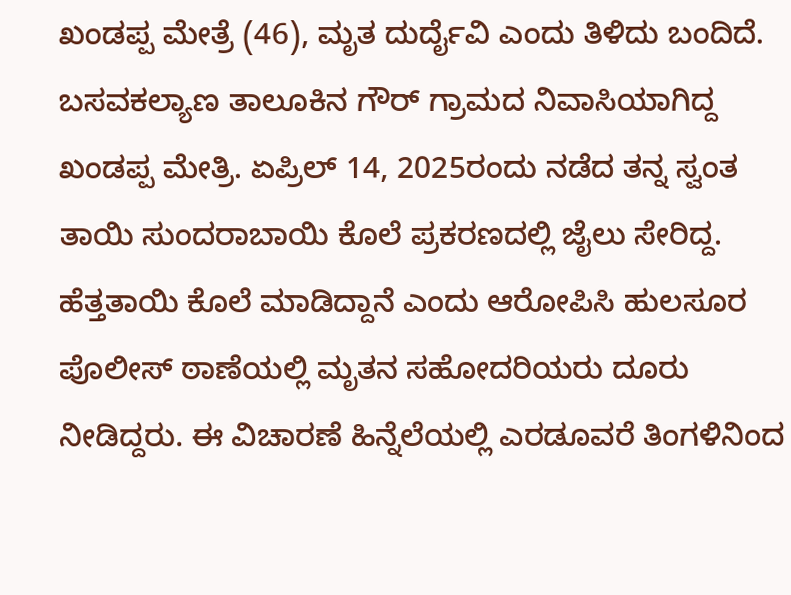ಖಂಡಪ್ಪ ಮೇತ್ರೆ (46), ಮೃತ ದುರ್ದೈವಿ ಎಂದು ತಿಳಿದು ಬಂದಿದೆ. ಬಸವಕಲ್ಯಾಣ ತಾಲೂಕಿನ ಗೌರ್ ಗ್ರಾಮದ ನಿವಾಸಿಯಾಗಿದ್ದ ಖಂಡಪ್ಪ ಮೇತ್ರಿ. ಏಪ್ರಿಲ್ 14, 2025ರಂದು ನಡೆದ ತನ್ನ ಸ್ವಂತ ತಾಯಿ ಸುಂದರಾಬಾಯಿ ಕೊಲೆ ಪ್ರಕರಣದಲ್ಲಿ ಜೈಲು ಸೇರಿದ್ದ. ಹೆತ್ತತಾಯಿ ಕೊಲೆ ಮಾಡಿದ್ದಾನೆ ಎಂದು ಆರೋಪಿಸಿ ಹುಲಸೂರ ಪೊಲೀಸ್ ಠಾಣೆಯಲ್ಲಿ ಮೃತನ ಸಹೋದರಿಯರು ದೂರು ನೀಡಿದ್ದರು. ಈ ವಿಚಾರಣೆ ಹಿನ್ನೆಲೆಯಲ್ಲಿ ಎರಡೂವರೆ ತಿಂಗಳಿನಿಂದ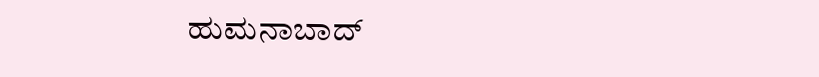ಹುಮನಾಬಾದ್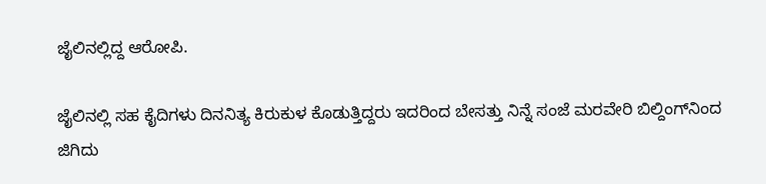ಜೈಲಿನಲ್ಲಿದ್ದ ಆರೋಪಿ.

ಜೈಲಿನಲ್ಲಿ ಸಹ ಕೈದಿಗಳು ದಿನನಿತ್ಯ ಕಿರುಕುಳ ಕೊಡುತ್ತಿದ್ದರು ಇದರಿಂದ ಬೇಸತ್ತು ನಿನ್ನೆ ಸಂಜೆ ಮರವೇರಿ ಬಿಲ್ದಿಂಗ್‌ನಿಂದ ಜಿಗಿದು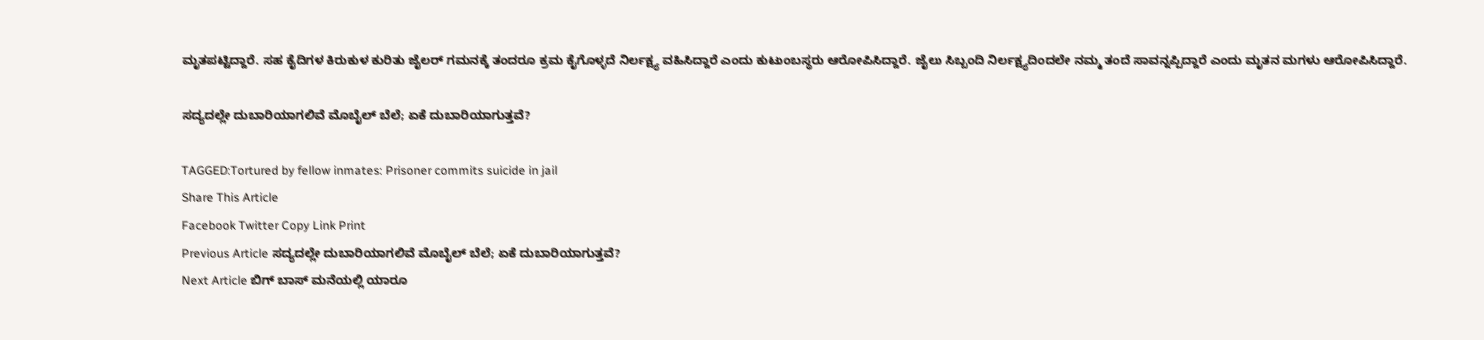ಮೃತಪಟ್ಟಿದ್ದಾರೆ. ಸಹ ಕೈದಿಗಳ ಕಿರುಕುಳ ಕುರಿತು ಜೈಲರ್ ಗಮನಕ್ಕೆ ತಂದರೂ ಕ್ರಮ ಕೈಗೊಳ್ಳದೆ ನಿರ್ಲಕ್ಷ್ಯ ವಹಿಸಿದ್ದಾರೆ ಎಂದು ಕುಟುಂಬಸ್ಥರು ಆರೋಪಿಸಿದ್ದಾರೆ. ಜೈಲು ಸಿಬ್ಬಂದಿ ನಿರ್ಲಕ್ಷ್ಯದಿಂದಲೇ ನಮ್ಮ ತಂದೆ ಸಾವನ್ನಪ್ಪಿದ್ದಾರೆ ಎಂದು ಮೃತನ ಮಗಳು ಆರೋಪಿಸಿದ್ದಾರೆ.

ಸದ್ಯದಲ್ಲೇ ದುಬಾರಿಯಾಗಲಿವೆ ಮೊಬೈಲ್ ಬೆಲೆ; ಏಕೆ ದುಬಾರಿಯಾಗುತ್ತವೆ?

TAGGED:Tortured by fellow inmates: Prisoner commits suicide in jail
Share This Article
Facebook Twitter Copy Link Print
Previous Article ಸದ್ಯದಲ್ಲೇ ದುಬಾರಿಯಾಗಲಿವೆ ಮೊಬೈಲ್ ಬೆಲೆ; ಏಕೆ ದುಬಾರಿಯಾಗುತ್ತವೆ?
Next Article ಬಿಗ್ ಬಾಸ್ ಮನೆಯಲ್ಲಿ ಯಾರೂ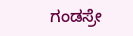ಗಂಡಸ್ರೇ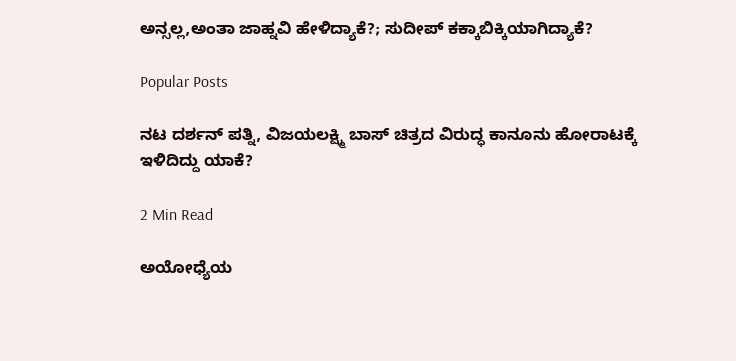ಅನ್ಸಲ್ಲ,ಅಂತಾ ಜಾಹ್ನವಿ ಹೇಳಿದ್ಯಾಕೆ?; ಸುದೀಪ್ ಕಕ್ಕಾಬಿಕ್ಕಿಯಾಗಿದ್ಯಾಕೆ?

Popular Posts

ನಟ ದರ್ಶನ್ ಪತ್ನಿ, ವಿಜಯಲಕ್ಷ್ಮಿ ಬಾಸ್ ಚಿತ್ರದ ವಿರುದ್ಧ ಕಾನೂನು ಹೋರಾಟಕ್ಕೆ ಇಳಿದಿದ್ದು ಯಾಕೆ?

2 Min Read

ಅಯೋಧ್ಯೆಯ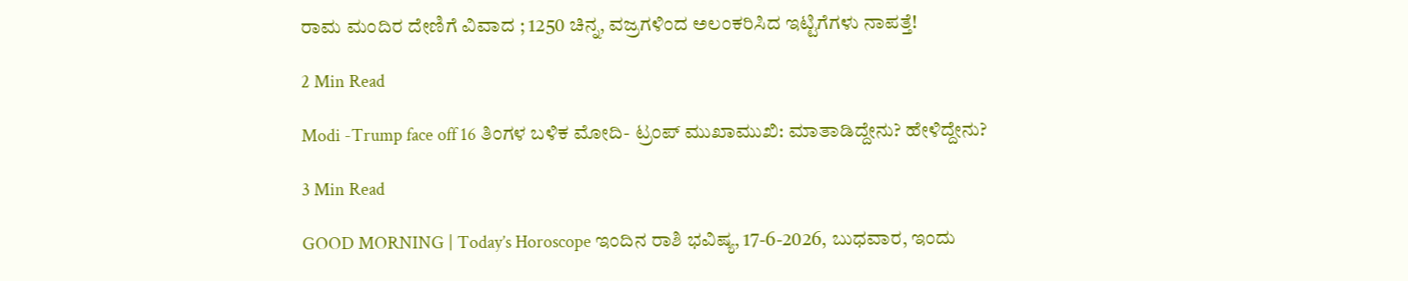ರಾಮ ಮಂದಿರ ದೇಣಿಗೆ ವಿವಾದ ; 1250 ಚಿನ್ನ, ವಜ್ರಗಳಿಂದ ಅಲಂಕರಿಸಿದ ಇಟ್ಟಿಗೆಗಳು ನಾಪತ್ತೆ!

2 Min Read

Modi -Trump face off 16 ತಿಂಗಳ ಬಳಿಕ ಮೋದಿ- ಟ್ರಂಪ್‌ ಮುಖಾಮುಖಿ: ಮಾತಾಡಿದ್ದೇನು? ಹೇಳಿದ್ದೇನು?

3 Min Read

GOOD MORNING | Today’s Horoscope ಇಂದಿನ ರಾಶಿ ಭವಿಷ್ಯ, 17-6-2026, ಬುಧವಾರ, ಇಂದು‌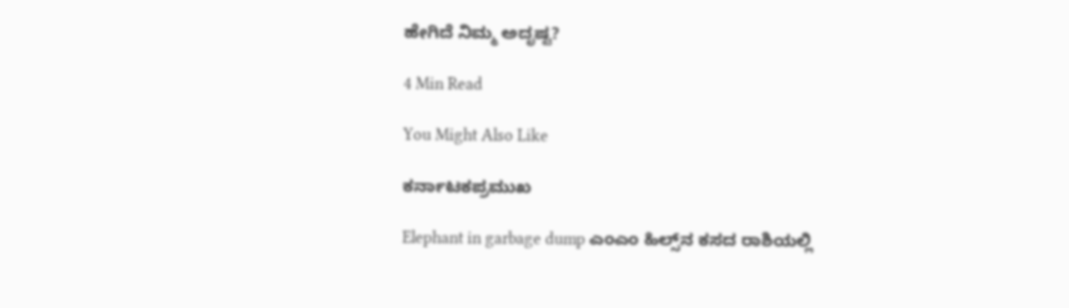ಹೇಗಿದೆ ನಿಮ್ಮ ಅದೃಷ್ಟ?

4 Min Read

You Might Also Like

ಕರ್ನಾಟಕಪ್ರಮುಖ

Elephant in garbage dump ಎಂಎಂ ಹಿಲ್ಸ್‌ನ ಕಸದ ರಾಶಿಯಲ್ಲಿ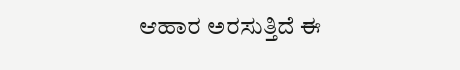ಆಹಾರ ಅರಸುತ್ತಿದೆ ಈ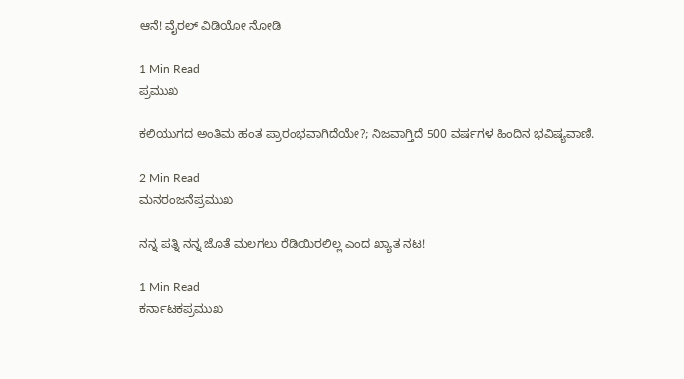ಆನೆ! ವೈರಲ್ ವಿಡಿಯೋ ನೋಡಿ

1 Min Read
ಪ್ರಮುಖ

ಕಲಿಯುಗದ ಅಂತಿಮ ಹಂತ ಪ್ರಾರಂಭವಾಗಿದೆಯೇ?; ನಿಜವಾಗ್ತಿದೆ 500 ವರ್ಷಗಳ ಹಿಂದಿನ ಭವಿಷ್ಯವಾಣಿ.

2 Min Read
ಮನರಂಜನೆಪ್ರಮುಖ

ನನ್ನ ಪತ್ನಿ ನನ್ನ ಜೊತೆ ಮಲಗಲು ರೆಡಿಯಿರಲಿಲ್ಲ ಎಂದ ಖ್ಯಾತ ನಟ!

1 Min Read
ಕರ್ನಾಟಕಪ್ರಮುಖ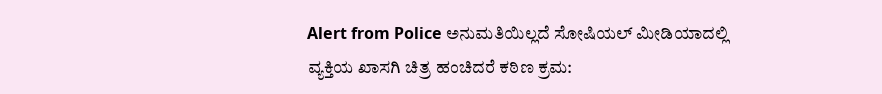Alert from Police ಅನುಮತಿಯಿಲ್ಲದೆ ಸೋಷಿಯಲ್ ಮೀಡಿಯಾದಲ್ಲಿ ವ್ಯಕ್ತಿಯ ಖಾಸಗಿ ಚಿತ್ರ ಹಂಚಿದರೆ ಕಠಿಣ ಕ್ರಮ: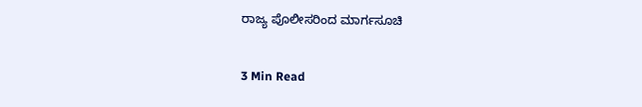ರಾಜ್ಯ ಪೊಲೀಸರಿಂದ ಮಾರ್ಗಸೂಚಿ

3 Min Read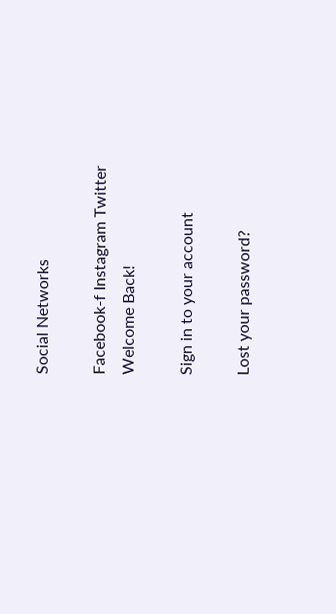Social Networks

Facebook-f Instagram Twitter
Welcome Back!

Sign in to your account

Lost your password?